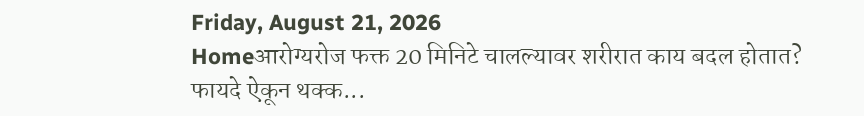Friday, August 21, 2026
Homeआरोग्यरोज फक्त 20 मिनिटे चालल्यावर शरीरात काय बदल होतात? फायदे ऐकून थक्क...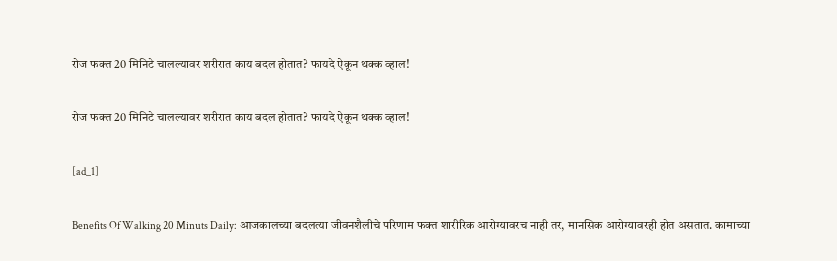रोज फक्त 20 मिनिटे चालल्यावर शरीरात काय बदल होतात? फायदे ऐकून थक्क व्हाल!

रोज फक्त 20 मिनिटे चालल्यावर शरीरात काय बदल होतात? फायदे ऐकून थक्क व्हाल!

[ad_1]

Benefits Of Walking 20 Minuts Daily: आजकालच्या बदलत्या जीवनशैलीचे परिणाम फक्त शारीरिक आरोग्यावरच नाही तर, मानसिक आरोग्यावरही होत असतात. कामाच्या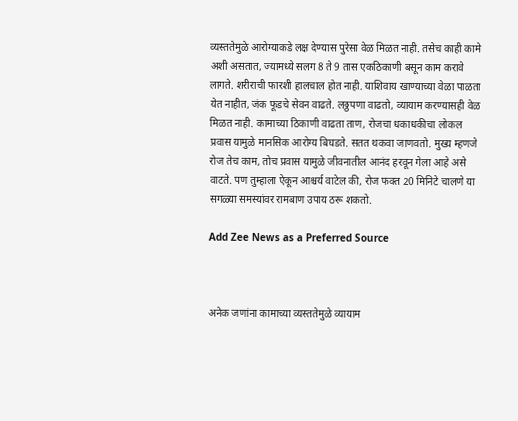व्यस्ततेमुळे आरोग्याकडे लक्ष देण्यास पुरेसा वेळ मिळत नाही. तसेच काही कामे अशी असतात, ज्यामध्ये सलग 8 ते 9 तास एकठिकाणी बसून काम करावे लागते. शरीराची फारशी हालचाल होत नाही. याशिवाय खाण्याच्या वेळा पाळता येत नाहीत, जंक फूडचे सेवन वाढते. लठ्ठपणा वाढतो, व्यायाम करण्यासही वेळ मिळत नाही. कामाच्या ठिकाणी वाढता ताण, रोजचा धकाधकीचा लोकल प्रवास यामुळे मानसिक आरोग्य बिघडते. सतत थकवा जाणवतो. मुख्य म्हणजे रोज तेच काम, तोच प्रवास यामुळे जीवनातील आनंद हरवून गेला आहे असे वाटते. पण तुम्हाला ऐकून आश्चर्य वाटेल की, रोज फक्त 20 मिनिटे चालणे या सगळ्या समस्यांवर रामबाण उपाय ठरू शकतो.

Add Zee News as a Preferred Source



अनेक जणांना कामाच्या व्यस्ततेमुळे व्यायाम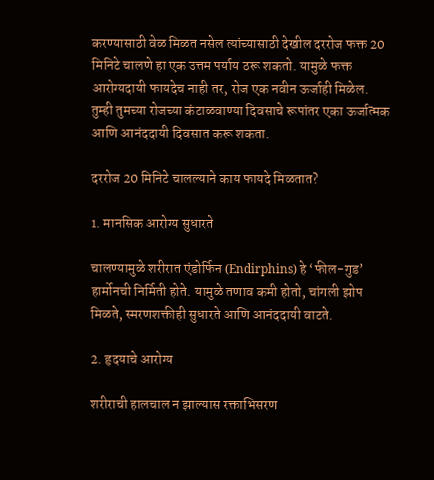करण्यासाठी वेळ मिळत नसेल त्यांच्यासाठी देखील दररोज फक्त 20 मिनिटे चालणे हा एक उत्तम पर्याय ठरू शकतो. यामुळे फक्त आरोग्यदायी फायदेच नाही तर, रोज एक नवीन ऊर्जाही मिळेल. तुम्ही तुमच्या रोजच्या कंटाळवाण्या दिवसाचे रूपांतर एका ऊर्जात्मक आणि आनंददायी दिवसात करू शकता.

दररोज 20 मिनिटे चालल्याने काय फायदे मिळतात?

1. मानसिक आरोग्य सुधारते

चालण्यामुळे शरीरात एंडोर्फिन (Endirphins) हे ‘फील-गुड’ हार्मोनची निर्मिती होते. यामुळे तणाव कमी होतो, चांगली झोप मिळते, स्मरणशक्तीही सुधारते आणि आनंददायी वाटते.

2. हृदयाचे आरोग्य

शरीराची हालचाल न झाल्यास रक्ताभिसरण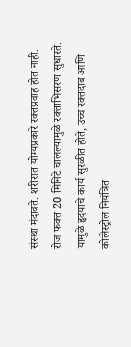संस्था मंदावते. शरीरात योग्यप्रकारे रक्तप्रवाह होत नाही. रोज फक्त 20 मिनिटे चालल्यामुळे रक्ताभिसरण सुधारते. यामुळे हृदयाचे कार्य सुरळीत होते, उच्च रक्तदाब आणि कोलेस्ट्रोल नियंत्रित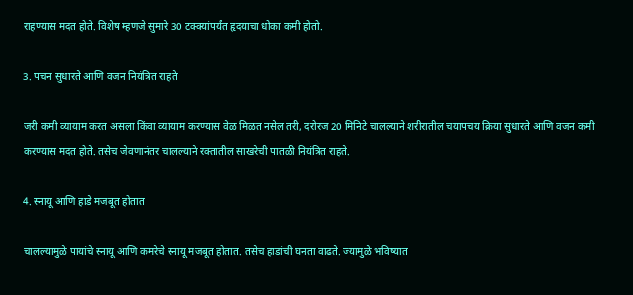राहण्यास मदत होते. विशेष म्हणजे सुमारे 30 टक्क्यांपर्यंत हृदयाचा धोका कमी होतो.

3. पचन सुधारते आणि वजन नियंत्रित राहते

जरी कमी व्यायाम करत असला किंवा व्यायाम करण्यास वेळ मिळत नसेल तरी, दरोरज 20 मिनिटे चालल्याने शरीरातील चयापचय क्रिया सुधारते आणि वजन कमी करण्यास मदत होते. तसेच जेवणानंतर चालल्याने रक्तातील साखरेची पातळी नियंत्रित राहते.

4. स्नायू आणि हाडे मजबूत होतात

चालल्यामुळे पायांचे स्नायू आणि कमरेचे स्नायू मजबूत होतात. तसेच हाडांची घनता वाढते. ज्यामुळे भविष्यात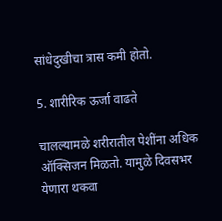सांधेदुखीचा त्रास कमी होतो.

5. शारीरिक ऊर्जा वाढते

चालल्यामळे शरीरातील पेशींना अधिक ऑक्सिजन मिळतो. यामुळे दिवसभर येणारा थकवा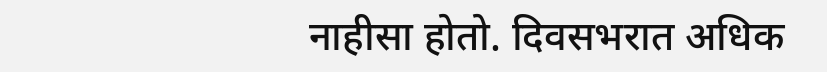नाहीसा होतो. दिवसभरात अधिक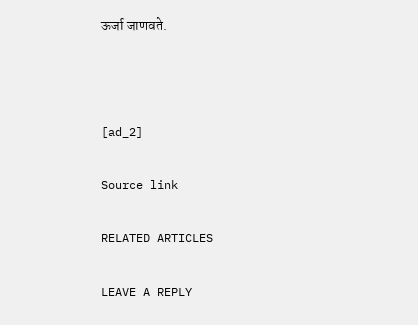ऊर्जा जाणवते.



[ad_2]

Source link

RELATED ARTICLES

LEAVE A REPLY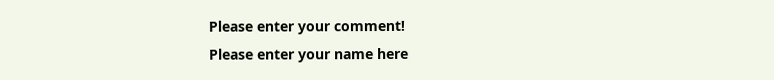Please enter your comment!
Please enter your name here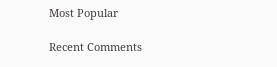Most Popular

Recent Comments